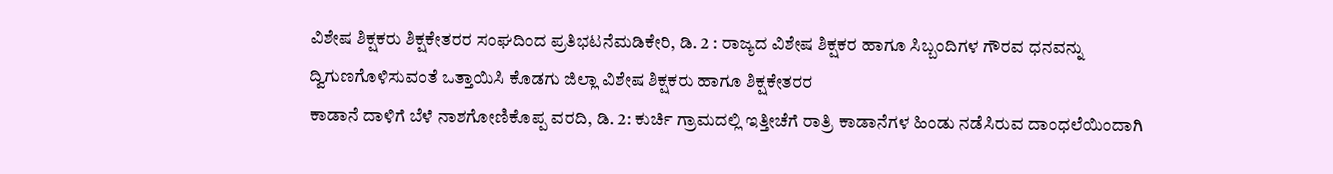ವಿಶೇಷ ಶಿಕ್ಷಕರು ಶಿಕ್ಷಕೇತರರ ಸಂಘದಿಂದ ಪ್ರತಿಭಟನೆಮಡಿಕೇರಿ, ಡಿ. 2 : ರಾಜ್ಯದ ವಿಶೇಷ ಶಿಕ್ಷಕರ ಹಾಗೂ ಸಿಬ್ಬಂದಿಗಳ ಗೌರವ ಧನವನ್ನು ದ್ವಿಗುಣಗೊಳಿಸುವಂತೆ ಒತ್ತಾಯಿಸಿ ಕೊಡಗು ಜಿಲ್ಲಾ ವಿಶೇಷ ಶಿಕ್ಷಕರು ಹಾಗೂ ಶಿಕ್ಷಕೇತರರ
ಕಾಡಾನೆ ದಾಳಿಗೆ ಬೆಳೆ ನಾಶಗೋಣಿಕೊಪ್ಪ ವರದಿ, ಡಿ. 2: ಕುರ್ಚಿ ಗ್ರಾಮದಲ್ಲಿ ಇತ್ತೀಚೆಗೆ ರಾತ್ರಿ ಕಾಡಾನೆಗಳ ಹಿಂಡು ನಡೆಸಿರುವ ದಾಂಧಲೆಯಿಂದಾಗಿ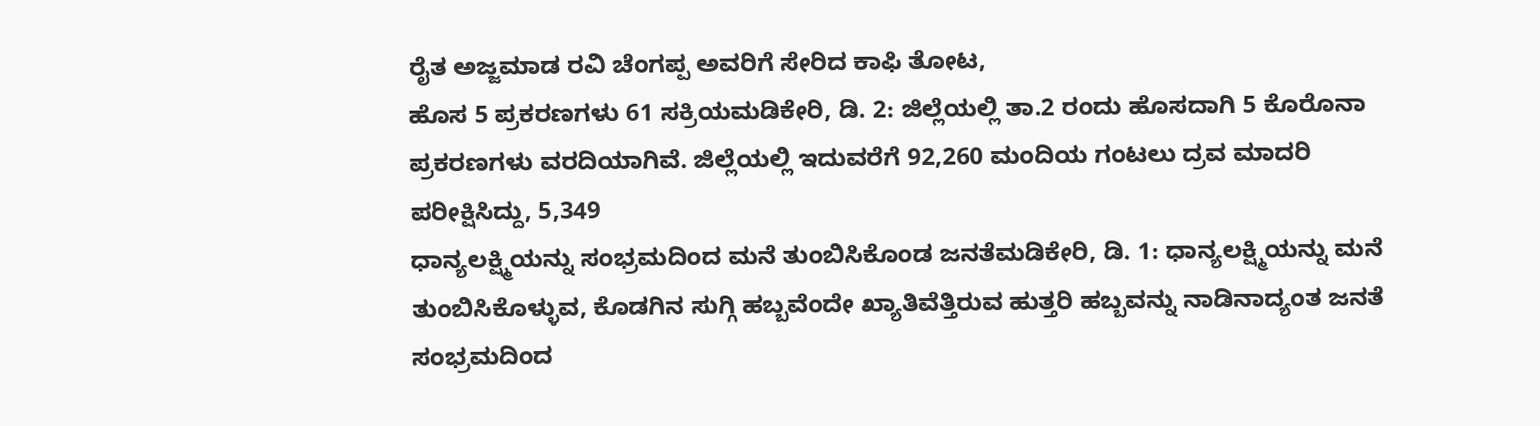ರೈತ ಅಜ್ಜಮಾಡ ರವಿ ಚೆಂಗಪ್ಪ ಅವರಿಗೆ ಸೇರಿದ ಕಾಫಿ ತೋಟ,
ಹೊಸ 5 ಪ್ರಕರಣಗಳು 61 ಸಕ್ರಿಯಮಡಿಕೇರಿ, ಡಿ. 2: ಜಿಲ್ಲೆಯಲ್ಲಿ ತಾ.2 ರಂದು ಹೊಸದಾಗಿ 5 ಕೊರೊನಾ ಪ್ರಕರಣಗಳು ವರದಿಯಾಗಿವೆ. ಜಿಲ್ಲೆಯಲ್ಲಿ ಇದುವರೆಗೆ 92,260 ಮಂದಿಯ ಗಂಟಲು ದ್ರವ ಮಾದರಿ ಪರೀಕ್ಷಿಸಿದ್ದು, 5,349
ಧಾನ್ಯಲಕ್ಷ್ಮಿಯನ್ನು ಸಂಭ್ರಮದಿಂದ ಮನೆ ತುಂಬಿಸಿಕೊಂಡ ಜನತೆಮಡಿಕೇರಿ, ಡಿ. 1: ಧಾನ್ಯಲಕ್ಷ್ಮಿಯನ್ನು ಮನೆ ತುಂಬಿಸಿಕೊಳ್ಳುವ, ಕೊಡಗಿನ ಸುಗ್ಗಿ ಹಬ್ಬವೆಂದೇ ಖ್ಯಾತಿವೆತ್ತಿರುವ ಹುತ್ತರಿ ಹಬ್ಬವನ್ನು ನಾಡಿನಾದ್ಯಂತ ಜನತೆ ಸಂಭ್ರಮದಿಂದ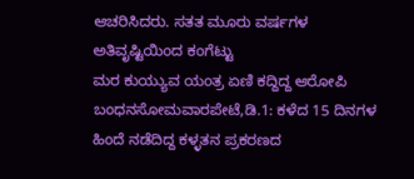ಆಚರಿಸಿದರು. ಸತತ ಮೂರು ವರ್ಷಗಳ ಅತಿವೃಷ್ಟಿಯಿಂದ ಕಂಗೆಟ್ಟು
ಮರ ಕುಯ್ಯುವ ಯಂತ್ರ ಏಣಿ ಕದ್ದಿದ್ದ ಆರೋಪಿ ಬಂಧನಸೋಮವಾರಪೇಟೆ,ಡಿ.1: ಕಳೆದ 15 ದಿನಗಳ ಹಿಂದೆ ನಡೆದಿದ್ದ ಕಳ್ಳತನ ಪ್ರಕರಣದ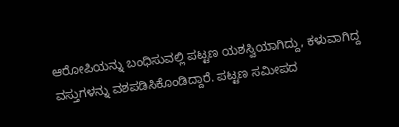ಆರೋಪಿಯನ್ನು ಬಂಧಿಸುವಲ್ಲಿ ಪಟ್ಟಣ ಯಶಸ್ವಿಯಾಗಿದ್ದು, ಕಳುವಾಗಿದ್ದ ವಸ್ತುಗಳನ್ನು ವಶಪಡಿಸಿಕೊಂಡಿದ್ದಾರೆ. ಪಟ್ಟಣ ಸಮೀಪದ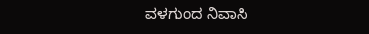ವಳಗುಂದ ನಿವಾಸಿ